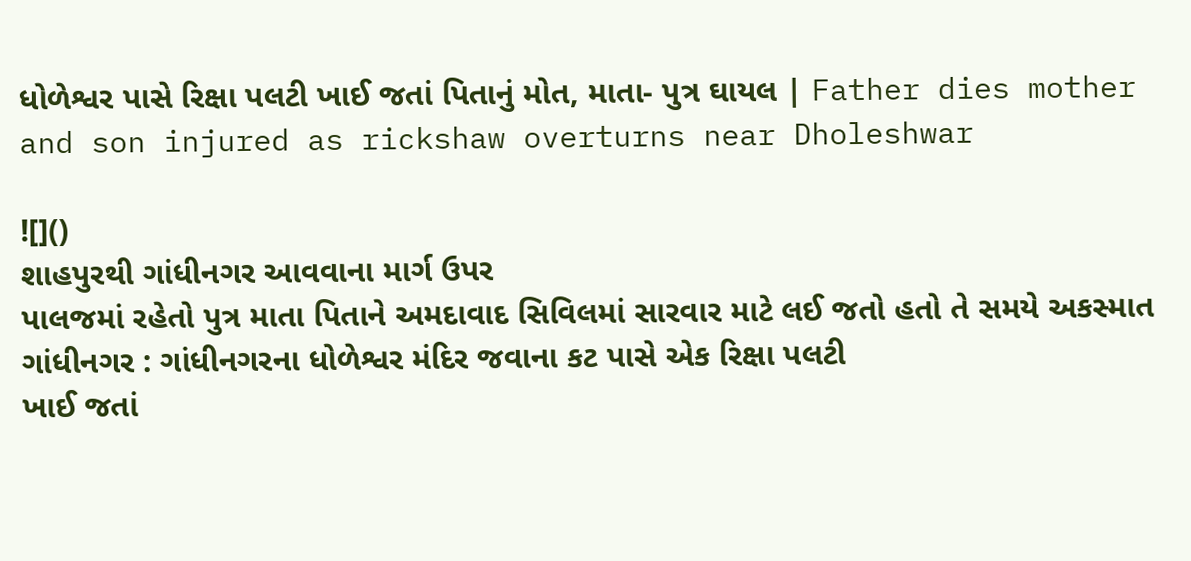ધોળેશ્વર પાસે રિક્ષા પલટી ખાઈ જતાં પિતાનું મોત, માતા- પુત્ર ઘાયલ | Father dies mother and son injured as rickshaw overturns near Dholeshwar

![]()
શાહપુરથી ગાંધીનગર આવવાના માર્ગ ઉપર
પાલજમાં રહેતો પુત્ર માતા પિતાને અમદાવાદ સિવિલમાં સારવાર માટે લઈ જતો હતો તે સમયે અકસ્માત
ગાંધીનગર : ગાંધીનગરના ધોળેશ્વર મંદિર જવાના કટ પાસે એક રિક્ષા પલટી
ખાઈ જતાં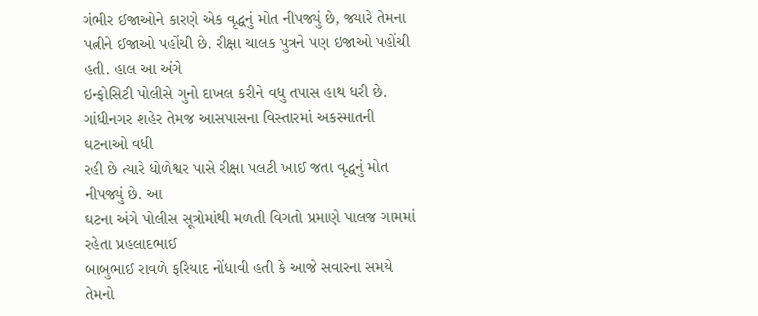ગંભીર ઈજાઓને કારણે એક વૃદ્ધનું મોત નીપજ્યું છે, જ્યારે તેમના
પત્નીને ઈજાઓ પહોંચી છે. રીક્ષા ચાલક પુત્રને પણ ઇજાઓ પહોંચી હતી. હાલ આ અંગે
ઇન્ફોસિટી પોલીસે ગુનો દાખલ કરીને વધુ તપાસ હાથ ધરી છે.
ગાંધીનગર શહેર તેમજ આસપાસના વિસ્તારમાં અકસ્માતની ઘટનાઓ વધી
રહી છે ત્યારે ધોળેશ્વર પાસે રીક્ષા પલટી ખાઈ જતા વૃદ્ધનું મોત નીપજ્યું છે. આ
ઘટના અંગે પોલીસ સૂત્રોમાંથી મળતી વિગતો પ્રમાણે પાલજ ગામમાં રહેતા પ્રહલાદભાઈ
બાબુભાઈ રાવળે ફરિયાદ નોંધાવી હતી કે આજે સવારના સમયે તેમનો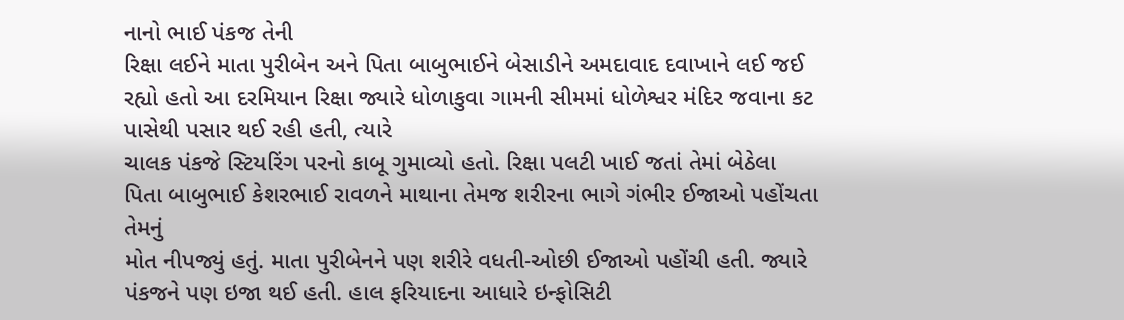નાનો ભાઈ પંકજ તેની
રિક્ષા લઈને માતા પુરીબેન અને પિતા બાબુભાઈને બેસાડીને અમદાવાદ દવાખાને લઈ જઈ
રહ્યો હતો આ દરમિયાન રિક્ષા જ્યારે ધોળાકુવા ગામની સીમમાં ધોળેશ્વર મંદિર જવાના કટ
પાસેથી પસાર થઈ રહી હતી, ત્યારે
ચાલક પંકજે સ્ટિયરિંગ પરનો કાબૂ ગુમાવ્યો હતો. રિક્ષા પલટી ખાઈ જતાં તેમાં બેઠેલા
પિતા બાબુભાઈ કેશરભાઈ રાવળને માથાના તેમજ શરીરના ભાગે ગંભીર ઈજાઓ પહોંચતા તેમનું
મોત નીપજ્યું હતું. માતા પુરીબેનને પણ શરીરે વધતી-ઓછી ઈજાઓ પહોંચી હતી. જ્યારે
પંકજને પણ ઇજા થઈ હતી. હાલ ફરિયાદના આધારે ઇન્ફોસિટી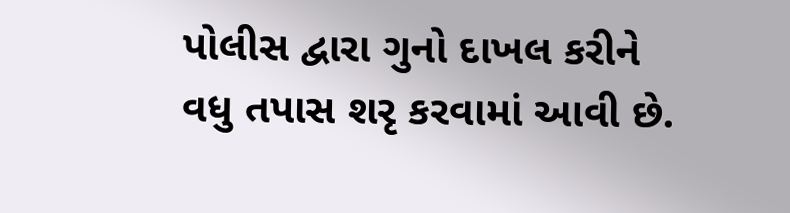પોલીસ દ્વારા ગુનો દાખલ કરીને
વધુ તપાસ શરૃ કરવામાં આવી છે.